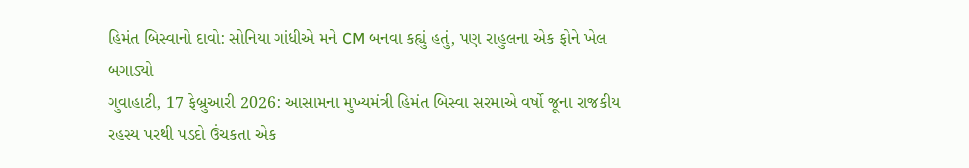હિમંત બિસ્વાનો દાવો: સોનિયા ગાંધીએ મને CM બનવા કહ્યું હતું, પણ રાહુલના એક ફોને ખેલ બગાડ્યો
ગુવાહાટી, 17 ફેબ્રુઆરી 2026: આસામના મુખ્યમંત્રી હિમંત બિસ્વા સરમાએ વર્ષો જૂના રાજકીય રહસ્ય પરથી પડદો ઉંચકતા એક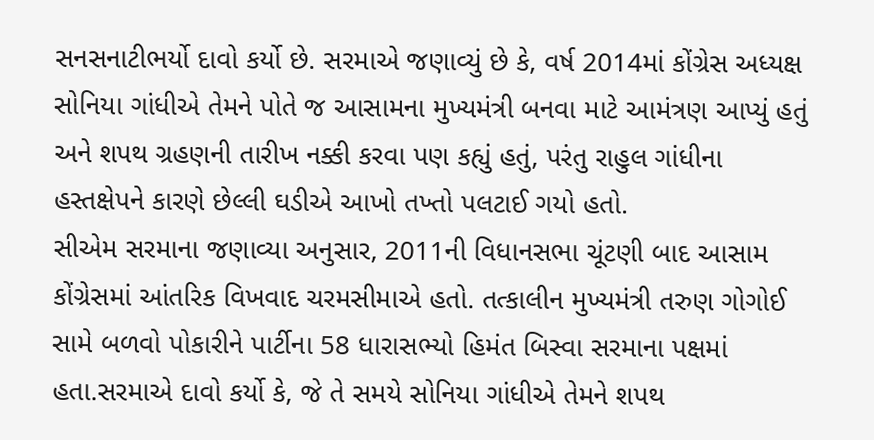સનસનાટીભર્યો દાવો કર્યો છે. સરમાએ જણાવ્યું છે કે, વર્ષ 2014માં કોંગ્રેસ અધ્યક્ષ સોનિયા ગાંધીએ તેમને પોતે જ આસામના મુખ્યમંત્રી બનવા માટે આમંત્રણ આપ્યું હતું અને શપથ ગ્રહણની તારીખ નક્કી કરવા પણ કહ્યું હતું, પરંતુ રાહુલ ગાંધીના હસ્તક્ષેપને કારણે છેલ્લી ઘડીએ આખો તખ્તો પલટાઈ ગયો હતો.
સીએમ સરમાના જણાવ્યા અનુસાર, 2011ની વિધાનસભા ચૂંટણી બાદ આસામ કોંગ્રેસમાં આંતરિક વિખવાદ ચરમસીમાએ હતો. તત્કાલીન મુખ્યમંત્રી તરુણ ગોગોઈ સામે બળવો પોકારીને પાર્ટીના 58 ધારાસભ્યો હિમંત બિસ્વા સરમાના પક્ષમાં હતા.સરમાએ દાવો કર્યો કે, જે તે સમયે સોનિયા ગાંધીએ તેમને શપથ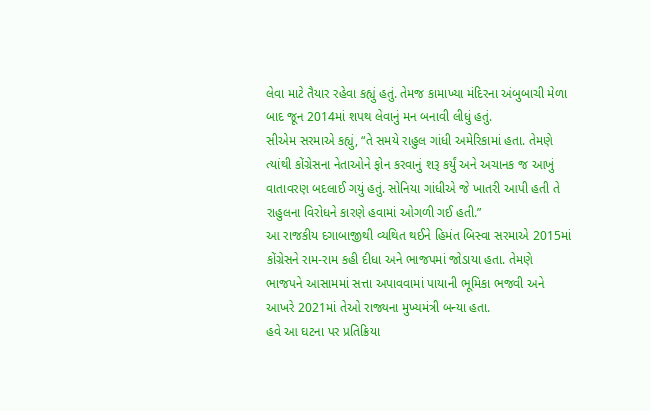લેવા માટે તૈયાર રહેવા કહ્યું હતું. તેમજ કામાખ્યા મંદિરના અંબુબાચી મેળા બાદ જૂન 2014માં શપથ લેવાનું મન બનાવી લીધું હતું.
સીએમ સરમાએ કહ્યું, “તે સમયે રાહુલ ગાંધી અમેરિકામાં હતા. તેમણે ત્યાંથી કોંગ્રેસના નેતાઓને ફોન કરવાનું શરૂ કર્યું અને અચાનક જ આખું વાતાવરણ બદલાઈ ગયું હતું. સોનિયા ગાંધીએ જે ખાતરી આપી હતી તે રાહુલના વિરોધને કારણે હવામાં ઓગળી ગઈ હતી.”
આ રાજકીય દગાબાજીથી વ્યથિત થઈને હિમંત બિસ્વા સરમાએ 2015માં કોંગ્રેસને રામ-રામ કહી દીધા અને ભાજપમાં જોડાયા હતા. તેમણે ભાજપને આસામમાં સત્તા અપાવવામાં પાયાની ભૂમિકા ભજવી અને આખરે 2021માં તેઓ રાજ્યના મુખ્યમંત્રી બન્યા હતા.
હવે આ ઘટના પર પ્રતિક્રિયા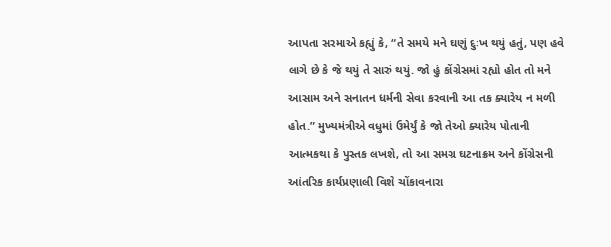આપતા સરમાએ કહ્યું કે, “તે સમયે મને ઘણું દુઃખ થયું હતું, પણ હવે લાગે છે કે જે થયું તે સારું થયું. જો હું કોંગ્રેસમાં રહ્યો હોત તો મને આસામ અને સનાતન ધર્મની સેવા કરવાની આ તક ક્યારેય ન મળી હોત.” મુખ્યમંત્રીએ વધુમાં ઉમેર્યું કે જો તેઓ ક્યારેય પોતાની આત્મકથા કે પુસ્તક લખશે, તો આ સમગ્ર ઘટનાક્રમ અને કોંગ્રેસની આંતરિક કાર્યપ્રણાલી વિશે ચોંકાવનારા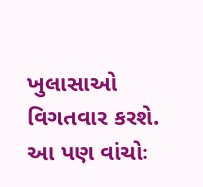ખુલાસાઓ વિગતવાર કરશે.
આ પણ વાંચોઃ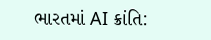ભારતમાં AI ક્રાંતિ: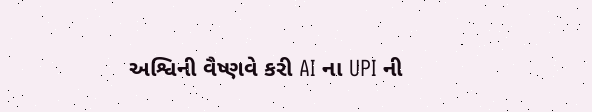અશ્વિની વૈષ્ણવે કરી AI ના UPI ની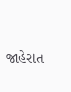જાહેરાત